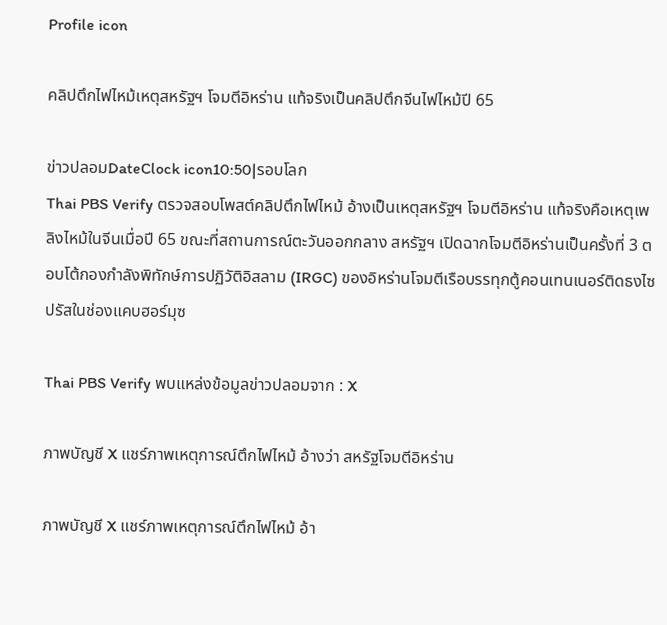Profile icon

คลิปตึกไฟไหม้เหตุสหรัฐฯ โจมตีอิหร่าน แท้จริงเป็นคลิปตึกจีนไฟไหม้ปี 65

ข่าวปลอมDateClock icon10:50|รอบโลก
Thai PBS Verify ตรวจสอบโพสต์คลิปตึกไฟไหม้ อ้างเป็นเหตุสหรัฐฯ โจมตีอิหร่าน แท้จริงคือเหตุเพลิงไหม้ในจีนเมื่อปี 65 ขณะที่สถานการณ์ตะวันออกกลาง สหรัฐฯ เปิดฉากโจมตีอิหร่านเป็นครั้งที่ 3 ตอบโต้กองกำลังพิทักษ์การปฏิวัติอิสลาม (IRGC) ของอิหร่านโจมตีเรือบรรทุกตู้คอนเทนเนอร์ติดธงไซปรัสในช่องแคบฮอร์มุซ

Thai PBS Verify พบแหล่งข้อมูลข่าวปลอมจาก : X

ภาพบัญชี X แชร์ภาพเหตุการณ์ตึกไฟไหม้ อ้างว่า สหรัฐโจมตีอิหร่าน

ภาพบัญชี X แชร์ภาพเหตุการณ์ตึกไฟไหม้ อ้า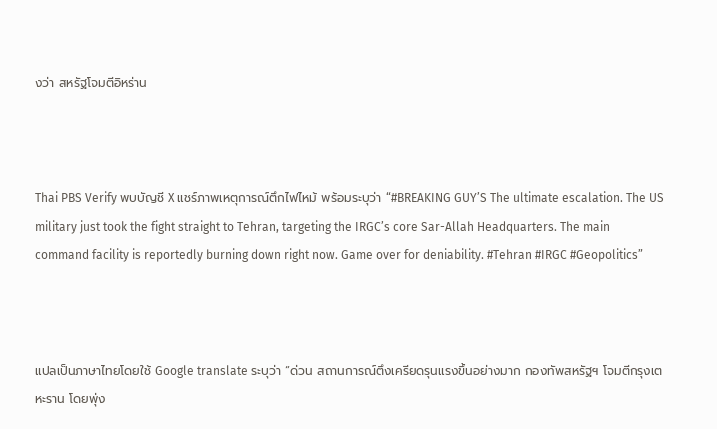งว่า สหรัฐโจมตีอิหร่าน



Thai PBS Verify พบบัญชี X แชร์ภาพเหตุการณ์ตึกไฟไหม้ พร้อมระบุว่า “#BREAKING GUY’S The ultimate escalation. The US military just took the fight straight to Tehran, targeting the IRGC’s core Sar-Allah Headquarters. The main command facility is reportedly burning down right now. Game over for deniability. #Tehran #IRGC #Geopolitics”



แปลเป็นภาษาไทยโดยใช้ Google translate ระบุว่า “ด่วน สถานการณ์ตึงเครียดรุนแรงขึ้นอย่างมาก กองทัพสหรัฐฯ โจมตีกรุงเตหะราน โดยพุ่ง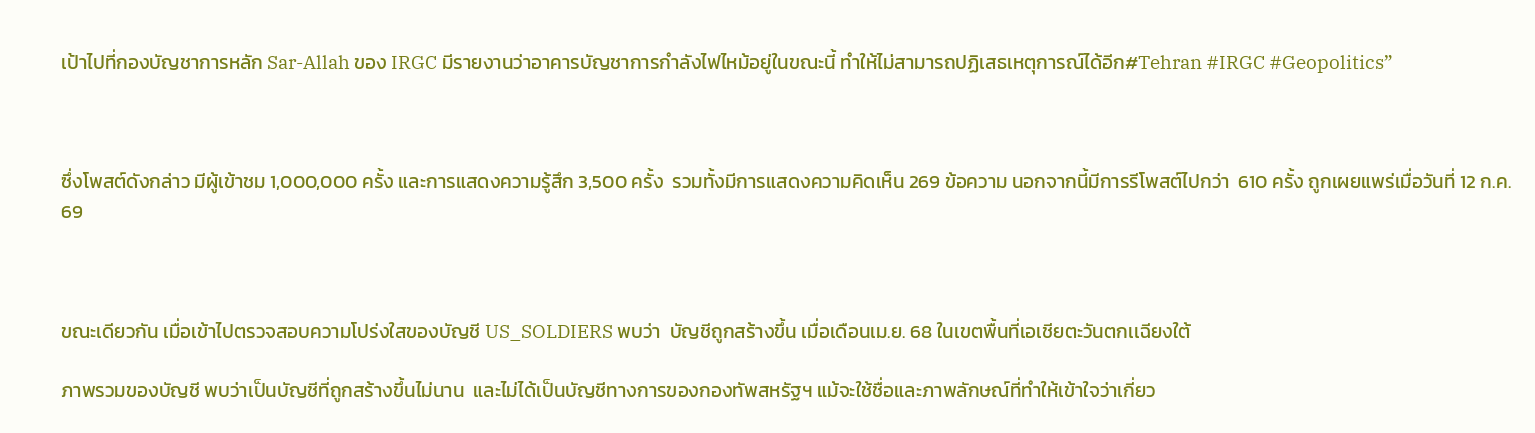เป้าไปที่กองบัญชาการหลัก Sar-Allah ของ IRGC มีรายงานว่าอาคารบัญชาการกำลังไฟไหม้อยู่ในขณะนี้ ทำให้ไม่สามารถปฏิเสธเหตุการณ์ได้อีก#Tehran #IRGC #Geopolitics”



ซึ่งโพสต์ดังกล่าว มีผู้เข้าชม 1,000,000 ครั้ง และการแสดงความรู้สึก 3,500 ครั้ง  รวมทั้งมีการแสดงความคิดเห็น 269 ข้อความ นอกจากนี้มีการรีโพสต์ไปกว่า  610 ครั้ง ถูกเผยแพร่เมื่อวันที่ 12 ก.ค. 69



ขณะเดียวกัน เมื่อเข้าไปตรวจสอบความโปร่งใสของบัญชี US_SOLDIERS พบว่า  บัญชีถูกสร้างขึ้น เมื่อเดือนเม.ย. 68 ในเขตพื้นที่เอเชียตะวันตกเเฉียงใต้

ภาพรวมของบัญชี พบว่าเป็นบัญชีที่ถูกสร้างขึ้นไม่นาน  และไม่ได้เป็นบัญชีทางการของกองทัพสหรัฐฯ แม้จะใช้ชื่อและภาพลักษณ์ที่ทำให้เข้าใจว่าเกี่ยว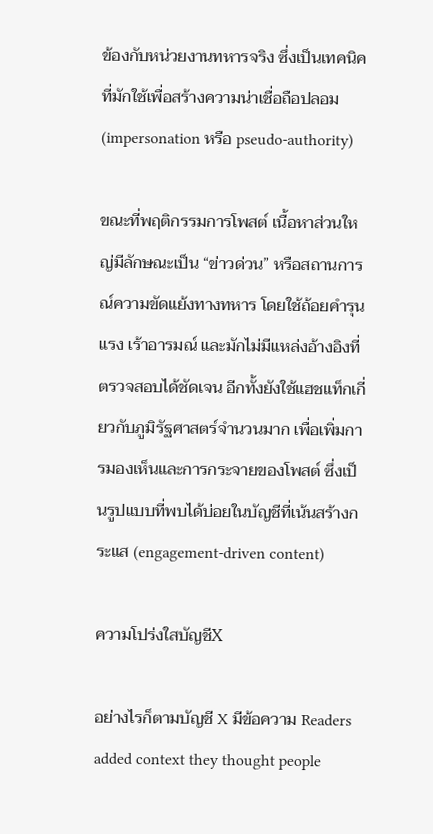ข้องกับหน่วยงานทหารจริง ซึ่งเป็นเทคนิคที่มักใช้เพื่อสร้างความน่าเชื่อถือปลอม (impersonation หรือ pseudo-authority)

ขณะที่พฤติกรรมการโพสต์ เนื้อหาส่วนใหญ่มีลักษณะเป็น “ข่าวด่วน” หรือสถานการณ์ความขัดแย้งทางทหาร โดยใช้ถ้อยคำรุนแรง เร้าอารมณ์ และมักไม่มีแหล่งอ้างอิงที่ตรวจสอบได้ชัดเจน อีกทั้งยังใช้แฮชแท็กเกี่ยวกับภูมิรัฐศาสตร์จำนวนมาก เพื่อเพิ่มการมองเห็นและการกระจายของโพสต์ ซึ่งเป็นรูปแบบที่พบได้บ่อยในบัญชีที่เน้นสร้างกระแส (engagement-driven content)

ความโปร่งใสบัญชีX

อย่างไรก็ตามบัญชี X มีข้อความ Readers added context they thought people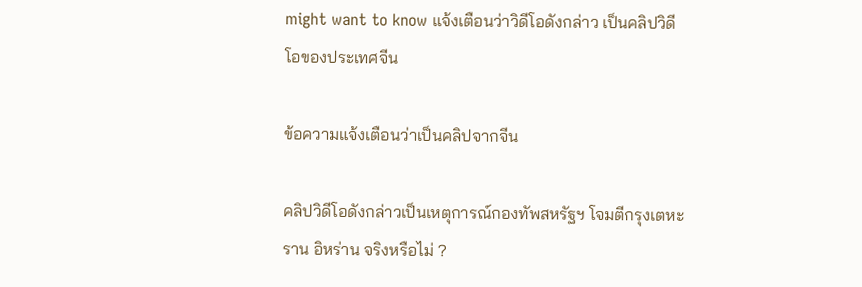might want to know แจ้งเตือนว่าวิดีโอดังกล่าว เป็นคลิปวิดีโอของประเทศจีน

ข้อความแจ้งเตือนว่าเป็นคลิปจากจีน

คลิปวิดีโอดังกล่าวเป็นเหตุการณ์กองทัพสหรัฐฯ โจมตีกรุงเตหะราน อิหร่าน จริงหรือไม่ ?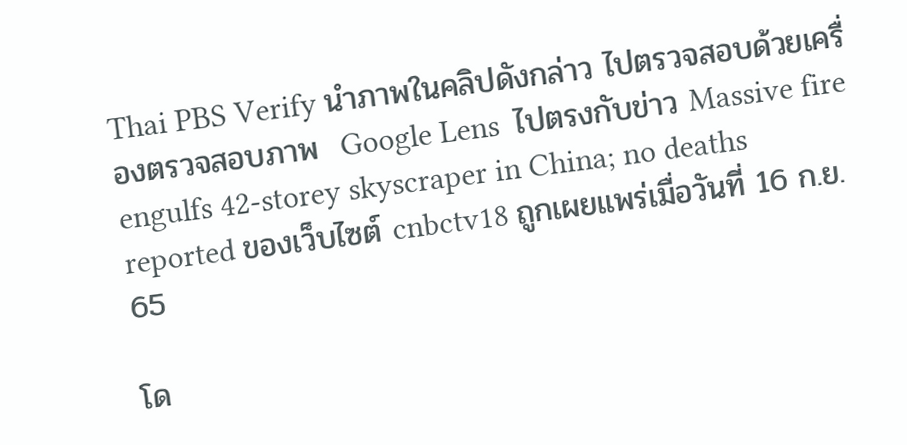Thai PBS Verify นำภาพในคลิปดังกล่าว ไปตรวจสอบด้วยเครื่องตรวจสอบภาพ  Google Lens  ไปตรงกับข่าว Massive fire engulfs 42-storey skyscraper in China; no deaths reported ของเว็บไซต์ cnbctv18 ถูกเผยแพร่เมื่อวันที่ 16 ก.ย. 65

โด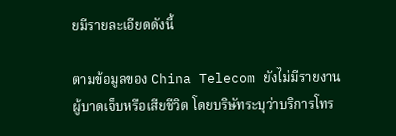ยมีรายละเอียดดังนี้

ตามข้อมูลของ China Telecom ยังไม่มีรายงานผู้บาดเจ็บหรือเสียชีวิต โดยบริษัทระบุว่าบริการโทร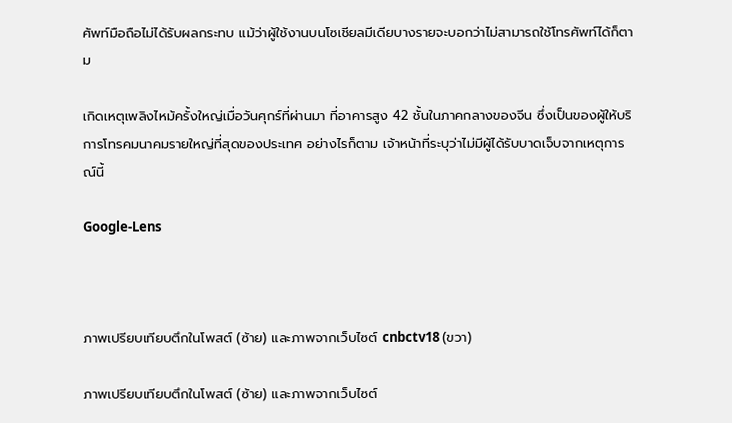ศัพท์มือถือไม่ได้รับผลกระทบ แม้ว่าผู้ใช้งานบนโซเชียลมีเดียบางรายจะบอกว่าไม่สามารถใช้โทรศัพท์ได้ก็ตาม

เกิดเหตุเพลิงไหม้ครั้งใหญ่เมื่อวันศุกร์ที่ผ่านมา ที่อาคารสูง 42 ชั้นในภาคกลางของจีน ซึ่งเป็นของผู้ให้บริการโทรคมนาคมรายใหญ่ที่สุดของประเทศ อย่างไรก็ตาม เจ้าหน้าที่ระบุว่าไม่มีผู้ได้รับบาดเจ็บจากเหตุการณ์นี้

Google-Lens



ภาพเปรียบเทียบตึกในโพสต์ (ซ้าย) และภาพจากเว็บไซต์ cnbctv18 (ขวา)

ภาพเปรียบเทียบตึกในโพสต์ (ซ้าย) และภาพจากเว็บไซต์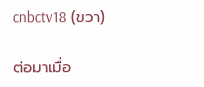cnbctv18 (ขวา)

ต่อมาเมื่อ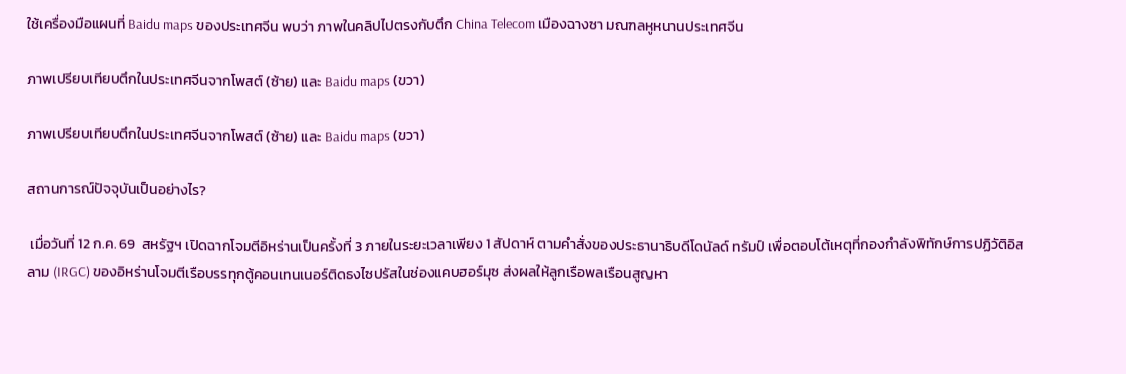ใช้เครื่องมือแผนที่ Baidu maps ของประเทศจีน พบว่า ภาพในคลิปไปตรงกับตึก China Telecom เมืองฉางซา มณฑลหูหนานประเทศจีน

ภาพเปรียบเทียบตึกในประเทศจีนจากโพสต์ (ซ้าย) และ Baidu maps (ขวา)

ภาพเปรียบเทียบตึกในประเทศจีนจากโพสต์ (ซ้าย) และ Baidu maps (ขวา)

สถานการณ์ปัจจุบันเป็นอย่างไร?

 เมื่อวันที่ 12 ก.ค. 69  สหรัฐฯ เปิดฉากโจมตีอิหร่านเป็นครั้งที่ 3 ภายในระยะเวลาเพียง 1 สัปดาห์ ตามคำสั่งของประธานาธิบดีโดนัลด์ ทรัมป์ เพื่อตอบโต้เหตุที่กองกำลังพิทักษ์การปฏิวัติอิสลาม (IRGC) ของอิหร่านโจมตีเรือบรรทุกตู้คอนเทนเนอร์ติดธงไซปรัสในช่องแคบฮอร์มุซ ส่งผลให้ลูกเรือพลเรือนสูญหา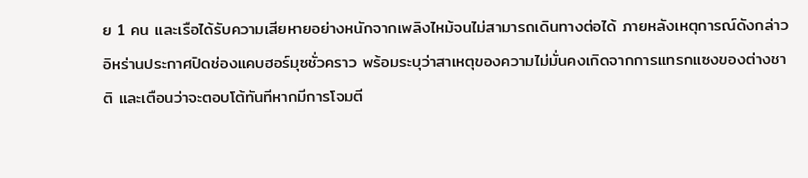ย 1 คน และเรือได้รับความเสียหายอย่างหนักจากเพลิงไหม้จนไม่สามารถเดินทางต่อได้ ภายหลังเหตุการณ์ดังกล่าว อิหร่านประกาศปิดช่องแคบฮอร์มุซชั่วคราว พร้อมระบุว่าสาเหตุของความไม่มั่นคงเกิดจากการแทรกแซงของต่างชาติ และเตือนว่าจะตอบโต้ทันทีหากมีการโจมตี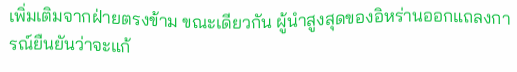เพิ่มเติมจากฝ่ายตรงข้าม ขณะเดียวกัน ผู้นำสูงสุดของอิหร่านออกแถลงการณ์ยืนยันว่าจะแก้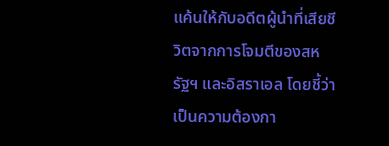แค้นให้กับอดีตผู้นำที่เสียชีวิตจากการโจมตีของสหรัฐฯ และอิสราเอล โดยชี้ว่าเป็นความต้องกา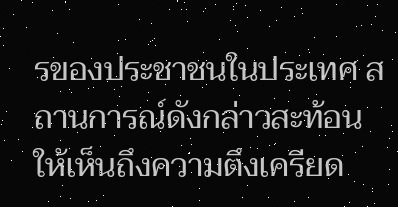รของประชาชนในประเทศ สถานการณ์ดังกล่าวสะท้อนให้เห็นถึงความตึงเครียด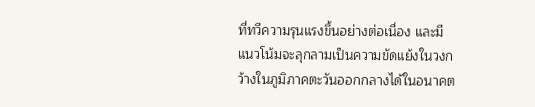ที่ทวีความรุนแรงขึ้นอย่างต่อเนื่อง และมีแนวโน้มจะลุกลามเป็นความขัดแย้งในวงกว้างในภูมิภาคตะวันออกกลางได้ในอนาคต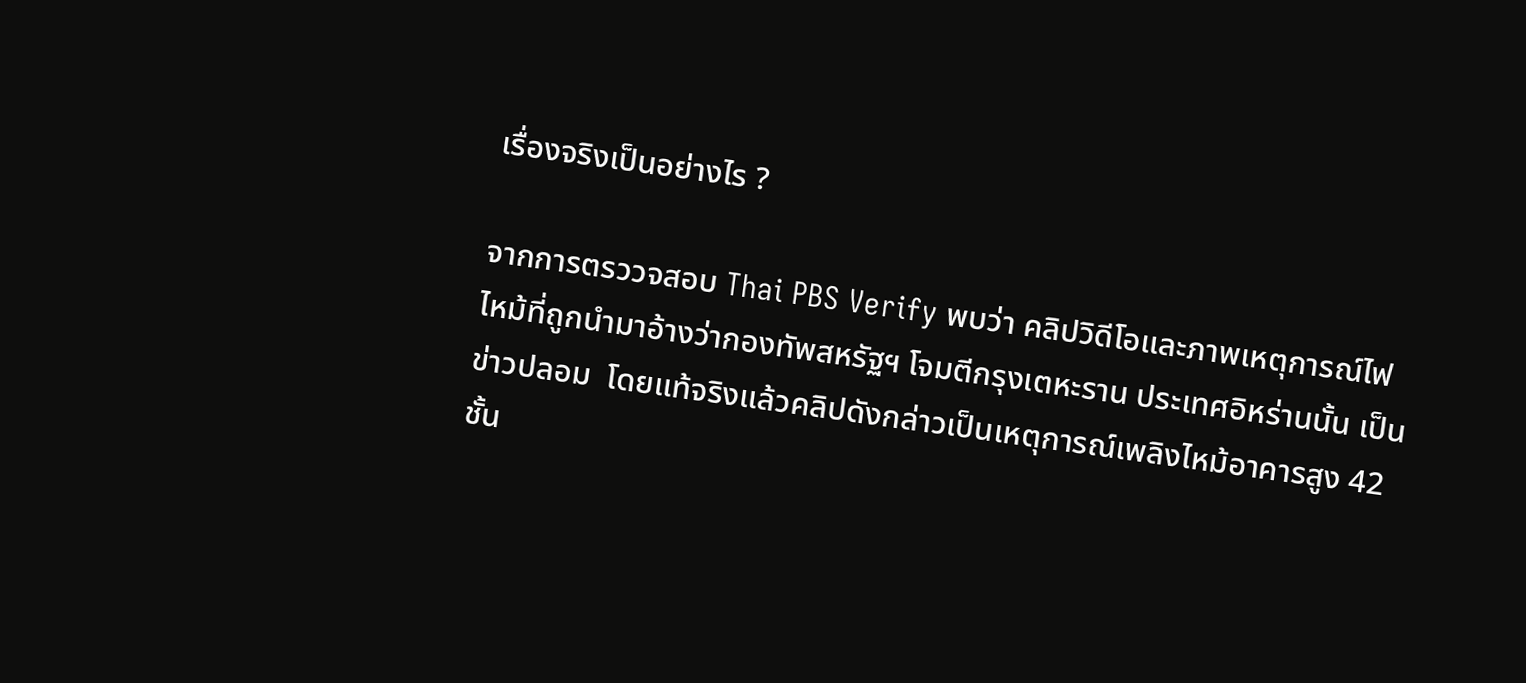เรื่องจริงเป็นอย่างไร ?

จากการตรววจสอบ Thai PBS Verify พบว่า คลิปวิดีโอและภาพเหตุการณ์ไฟไหม้ที่ถูกนำมาอ้างว่ากองทัพสหรัฐฯ โจมตีกรุงเตหะราน ประเทศอิหร่านนั้น เป็นข่าวปลอม  โดยแท้จริงแล้วคลิปดังกล่าวเป็นเหตุการณ์เพลิงไหม้อาคารสูง 42 ชั้น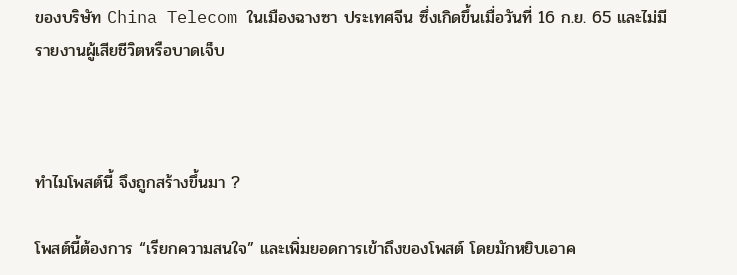ของบริษัท China Telecom ในเมืองฉางซา ประเทศจีน ซึ่งเกิดขึ้นเมื่อวันที่ 16 ก.ย. 65 และไม่มีรายงานผู้เสียชีวิตหรือบาดเจ็บ



ทำไมโพสต์นี้ จึงถูกสร้างขึ้นมา ?

โพสต์นี้ต้องการ “เรียกความสนใจ” และเพิ่มยอดการเข้าถึงของโพสต์ โดยมักหยิบเอาค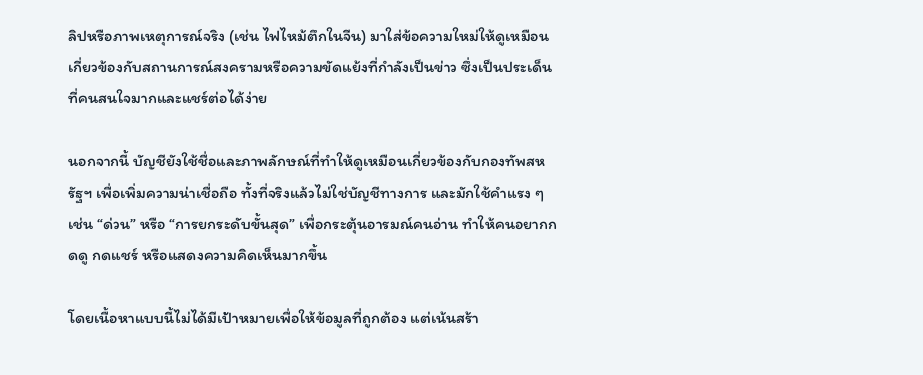ลิปหรือภาพเหตุการณ์จริง (เช่น ไฟไหม้ตึกในจีน) มาใส่ข้อความใหม่ให้ดูเหมือนเกี่ยวข้องกับสถานการณ์สงครามหรือความขัดแย้งที่กำลังเป็นข่าว ซึ่งเป็นประเด็นที่คนสนใจมากและแชร์ต่อได้ง่าย

นอกจากนี้ บัญชียังใช้ชื่อและภาพลักษณ์ที่ทำให้ดูเหมือนเกี่ยวข้องกับกองทัพสหรัฐฯ เพื่อเพิ่มความน่าเชื่อถือ ทั้งที่จริงแล้วไม่ใช่บัญชีทางการ และมักใช้คำแรง ๆ เช่น “ด่วน” หรือ “การยกระดับขั้นสุด” เพื่อกระตุ้นอารมณ์คนอ่าน ทำให้คนอยากกดดู กดแชร์ หรือแสดงความคิดเห็นมากขึ้น

โดยเนื้อหาแบบนี้ไม่ได้มีเป้าหมายเพื่อให้ข้อมูลที่ถูกต้อง แต่เน้นสร้า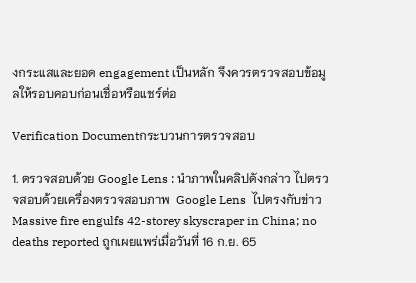งกระแสและยอด engagement เป็นหลัก จึงควรตรวจสอบข้อมูลให้รอบคอบก่อนเชื่อหรือแชร์ต่อ

Verification Documentกระบวนการตรวจสอบ

1. ตรวจสอบด้วย Google Lens : นำภาพในคลิปดังกล่าว ไปตรวจสอบด้วยเครื่องตรวจสอบภาพ  Google Lens  ไปตรงกับข่าว Massive fire engulfs 42-storey skyscraper in China; no deaths reported ถูกเผยแพร่เมื่อวันที่ 16 ก.ย. 65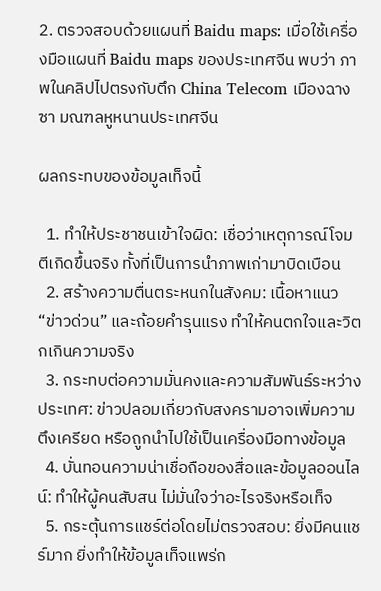2. ตรวจสอบด้วยแผนที่ Baidu maps: เมื่อใช้เครื่องมือแผนที่ Baidu maps ของประเทศจีน พบว่า ภาพในคลิปไปตรงกับตึก China Telecom เมืองฉางซา มณฑลหูหนานประเทศจีน

ผลกระทบของข้อมูลเท็จนี้

  1. ทำให้ประชาชนเข้าใจผิด: เชื่อว่าเหตุการณ์โจมตีเกิดขึ้นจริง ทั้งที่เป็นการนำภาพเก่ามาบิดเบือน
  2. สร้างความตื่นตระหนกในสังคม: เนื้อหาแนว “ข่าวด่วน” และถ้อยคำรุนแรง ทำให้คนตกใจและวิตกเกินความจริง
  3. กระทบต่อความมั่นคงและความสัมพันธ์ระหว่างประเทศ: ข่าวปลอมเกี่ยวกับสงครามอาจเพิ่มความตึงเครียด หรือถูกนำไปใช้เป็นเครื่องมือทางข้อมูล
  4. บั่นทอนความน่าเชื่อถือของสื่อและข้อมูลออนไลน์: ทำให้ผู้คนสับสน ไม่มั่นใจว่าอะไรจริงหรือเท็จ
  5. กระตุ้นการแชร์ต่อโดยไม่ตรวจสอบ: ยิ่งมีคนแชร์มาก ยิ่งทำให้ข้อมูลเท็จแพร่ก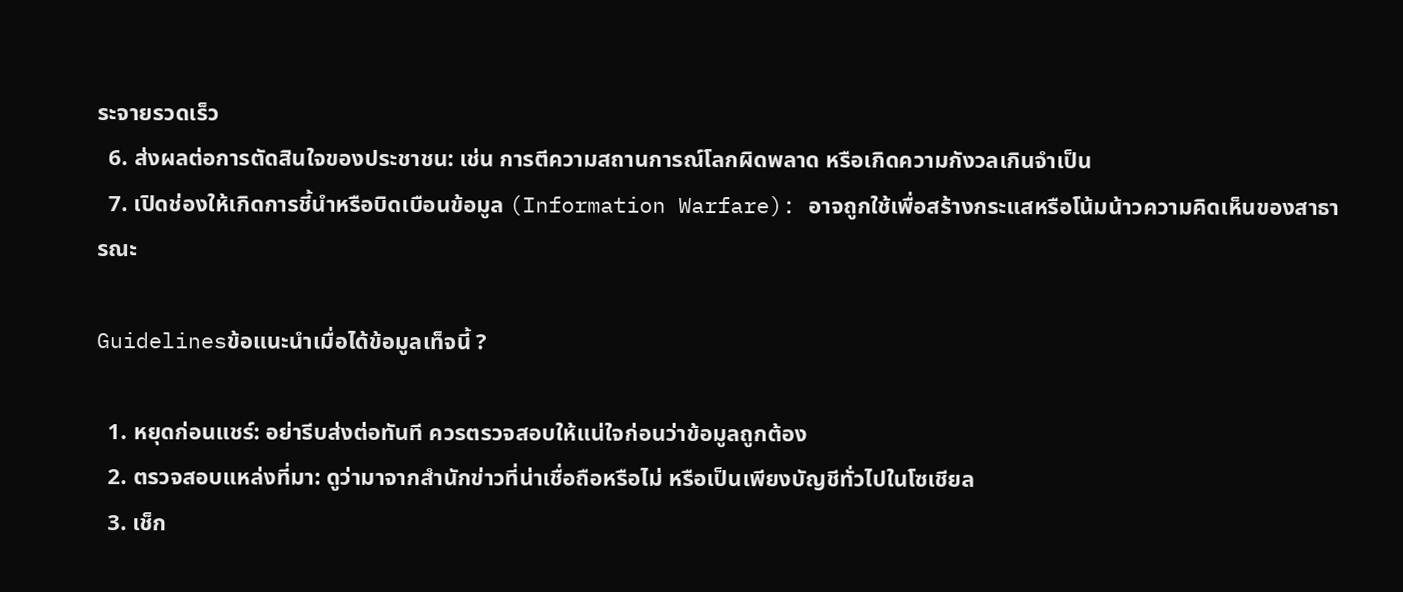ระจายรวดเร็ว
  6. ส่งผลต่อการตัดสินใจของประชาชน: เช่น การตีความสถานการณ์โลกผิดพลาด หรือเกิดความกังวลเกินจำเป็น
  7. เปิดช่องให้เกิดการชี้นำหรือบิดเบือนข้อมูล (Information Warfare): อาจถูกใช้เพื่อสร้างกระแสหรือโน้มน้าวความคิดเห็นของสาธารณะ

Guidelinesข้อแนะนำเมื่อได้ข้อมูลเท็จนี้ ?

  1. หยุดก่อนแชร์: อย่ารีบส่งต่อทันที ควรตรวจสอบให้แน่ใจก่อนว่าข้อมูลถูกต้อง
  2. ตรวจสอบแหล่งที่มา: ดูว่ามาจากสำนักข่าวที่น่าเชื่อถือหรือไม่ หรือเป็นเพียงบัญชีทั่วไปในโซเชียล
  3. เช็ก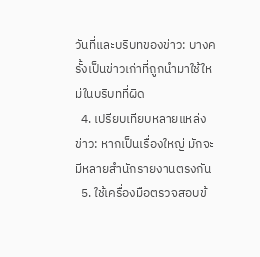วันที่และบริบทของข่าว: บางครั้งเป็นข่าวเก่าที่ถูกนำมาใช้ใหม่ในบริบทที่ผิด
  4. เปรียบเทียบหลายแหล่งข่าว: หากเป็นเรื่องใหญ่ มักจะมีหลายสำนักรายงานตรงกัน
  5. ใช้เครื่องมือตรวจสอบข้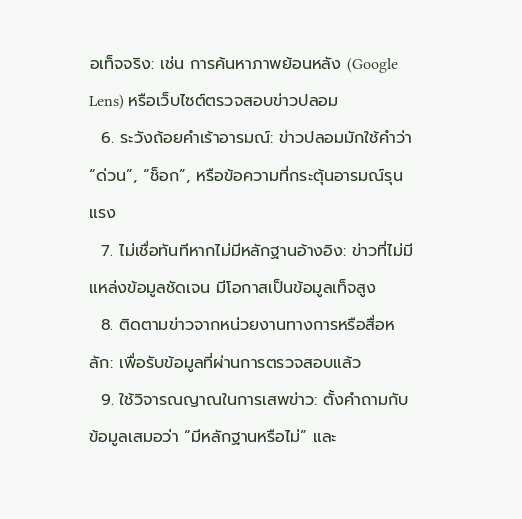อเท็จจริง: เช่น การค้นหาภาพย้อนหลัง (Google Lens) หรือเว็บไซต์ตรวจสอบข่าวปลอม
  6. ระวังถ้อยคำเร้าอารมณ์: ข่าวปลอมมักใช้คำว่า “ด่วน”, “ช็อก”, หรือข้อความที่กระตุ้นอารมณ์รุนแรง
  7. ไม่เชื่อทันทีหากไม่มีหลักฐานอ้างอิง: ข่าวที่ไม่มีแหล่งข้อมูลชัดเจน มีโอกาสเป็นข้อมูลเท็จสูง
  8. ติดตามข่าวจากหน่วยงานทางการหรือสื่อหลัก: เพื่อรับข้อมูลที่ผ่านการตรวจสอบแล้ว
  9. ใช้วิจารณญาณในการเสพข่าว: ตั้งคำถามกับข้อมูลเสมอว่า “มีหลักฐานหรือไม่” และ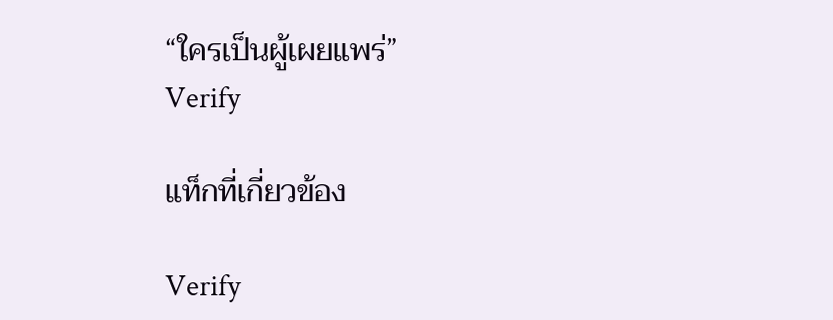“ใครเป็นผู้เผยแพร่”
Verify

แท็กที่เกี่ยวข้อง

Verify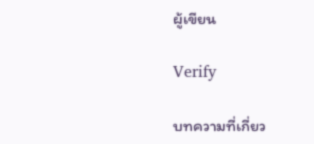ผู้เขียน

Verify

บทความที่เกี่ยว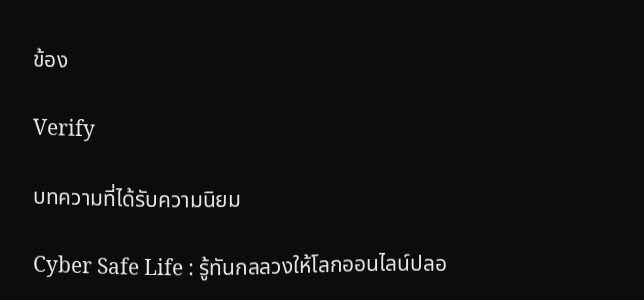ข้อง

Verify

บทความที่ได้รับความนิยม

Cyber Safe Life : รู้ทันกลลวงให้โลกออนไลน์ปลอ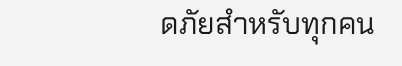ดภัยสำหรับทุกคน